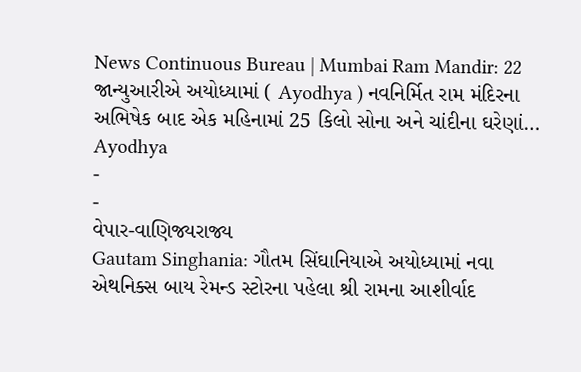News Continuous Bureau | Mumbai Ram Mandir: 22 જાન્યુઆરીએ અયોધ્યામાં ( Ayodhya ) નવનિર્મિત રામ મંદિરના અભિષેક બાદ એક મહિનામાં 25 કિલો સોના અને ચાંદીના ઘરેણાં…
Ayodhya
-
-
વેપાર-વાણિજ્યરાજ્ય
Gautam Singhania: ગૌતમ સિંઘાનિયાએ અયોધ્યામાં નવા એથનિક્સ બાય રેમન્ડ સ્ટોરના પહેલા શ્રી રામના આશીર્વાદ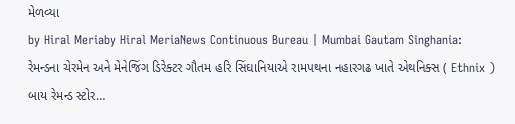મેળવ્યા
by Hiral Meriaby Hiral MeriaNews Continuous Bureau | Mumbai Gautam Singhania: રેમન્ડના ચેરમેન અને મેનેજિંગ ડિરેક્ટર ગૌતમ હરિ સિંઘાનિયાએ રામપથના નહારગઢ ખાતે એથનિક્સ ( Ethnix ) બાય રેમન્ડ સ્ટોર…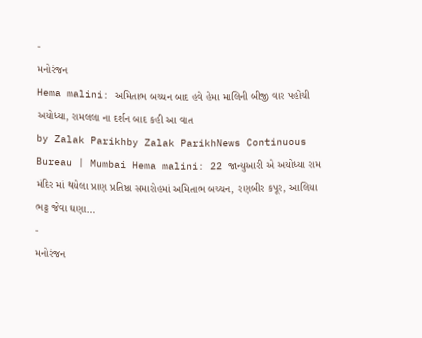-
મનોરંજન
Hema malini: અમિતાભ બચ્ચન બાદ હવે હેમા માલિની બીજી વાર પહોંચી અયોધ્યા, રામલલા ના દર્શન બાદ કહી આ વાત
by Zalak Parikhby Zalak ParikhNews Continuous Bureau | Mumbai Hema malini: 22 જાન્યુઆરી એ અયોધ્યા રામ મંદિર માં થયેલા પ્રાણ પ્રતિષ્ઠા સમારોહમાં અમિતાભ બચ્ચન, રણબીર કપૂર, આલિયા ભટ્ટ જેવા ઘણા…
-
મનોરંજન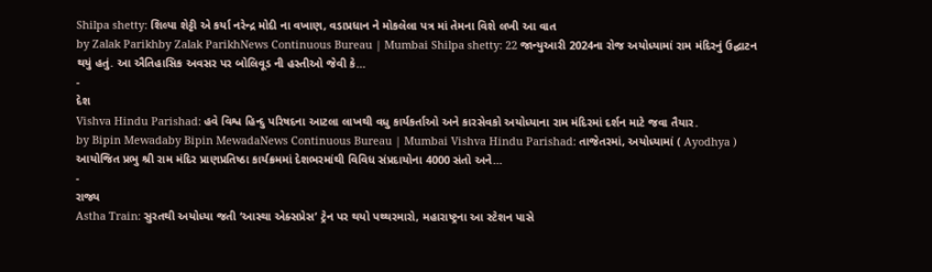Shilpa shetty: શિલ્પા શેટ્ટી એ કર્યા નરેન્દ્ર મોદી ના વખાણ, વડાપ્રધાન ને મોકલેલા પત્ર માં તેમના વિશે લખી આ વાત
by Zalak Parikhby Zalak ParikhNews Continuous Bureau | Mumbai Shilpa shetty: 22 જાન્યુઆરી 2024ના રોજ અયોધ્યામાં રામ મંદિરનું ઉદ્ઘાટન થયું હતું. આ ઐતિહાસિક અવસર પર બોલિવૂડ ની હસ્તીઓ જેવી કે…
-
દેશ
Vishva Hindu Parishad: હવે વિશ્વ હિન્દુ પરિષદના આટલા લાખથી વધુ કાર્યકર્તાઓ અને કારસેવકો અયોધ્યાના રામ મંદિરમાં દર્શન માટે જવા તૈયાર.
by Bipin Mewadaby Bipin MewadaNews Continuous Bureau | Mumbai Vishva Hindu Parishad: તાજેતરમાં, અયોધ્યામાં ( Ayodhya ) આયોજિત પ્રભુ શ્રી રામ મંદિર પ્રાણપ્રતિષ્ઠા કાર્યક્રમમાં દેશભરમાંથી વિવિધ સંપ્રદાયોના 4000 સંતો અને…
-
રાજ્ય
Astha Train: સુરતથી અયોધ્યા જતી ‘આસ્થા એક્સપ્રેસ’ ટ્રેન પર થયો પથ્થરમારો, મહારાષ્ટ્રના આ સ્ટેશન પાસે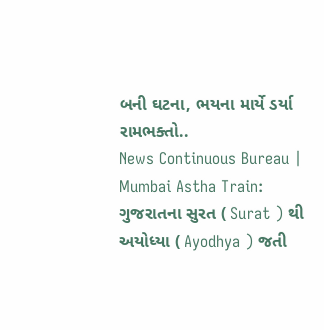બની ઘટના, ભયના માર્યે ડર્યા રામભક્તો..
News Continuous Bureau | Mumbai Astha Train: ગુજરાતના સુરત ( Surat ) થી અયોધ્યા ( Ayodhya ) જતી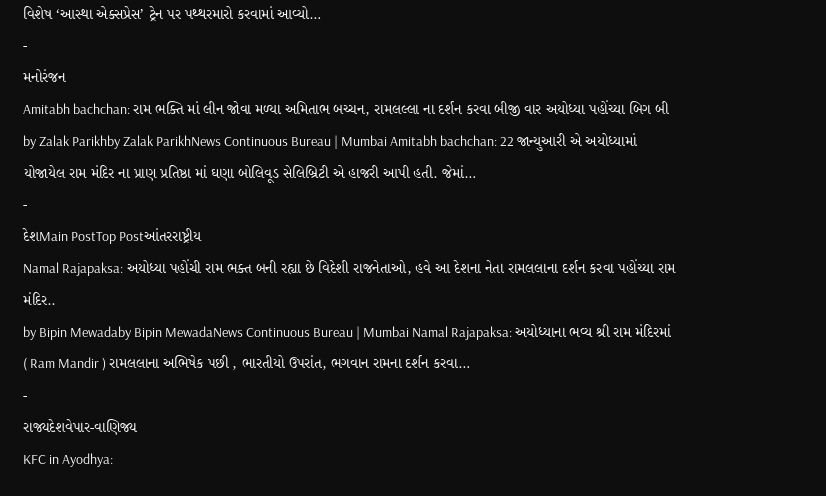વિશેષ ‘આસ્થા એક્સપ્રેસ’ ટ્રેન પર પથ્થરમારો કરવામાં આવ્યો…
-
મનોરંજન
Amitabh bachchan: રામ ભક્તિ માં લીન જોવા મળ્યા અમિતાભ બચ્ચન, રામલલ્લા ના દર્શન કરવા બીજી વાર અયોધ્યા પહોંચ્યા બિગ બી
by Zalak Parikhby Zalak ParikhNews Continuous Bureau | Mumbai Amitabh bachchan: 22 જાન્યુઆરી એ અયોધ્યામાં યોજાયેલ રામ મંદિર ના પ્રાણ પ્રતિષ્ઠા માં ઘણા બોલિવૂડ સેલિબ્રિટી એ હાજરી આપી હતી. જેમાં…
-
દેશMain PostTop Postઆંતરરાષ્ટ્રીય
Namal Rajapaksa: અયોધ્યા પહોંચી રામ ભક્ત બની રહ્યા છે વિદેશી રાજનેતાઓ, હવે આ દેશના નેતા રામલલાના દર્શન કરવા પહોંચ્યા રામ મંદિર..
by Bipin Mewadaby Bipin MewadaNews Continuous Bureau | Mumbai Namal Rajapaksa: અયોધ્યાના ભવ્ય શ્રી રામ મંદિરમાં ( Ram Mandir ) રામલલાના અભિષેક પછી , ભારતીયો ઉપરાંત, ભગવાન રામના દર્શન કરવા…
-
રાજ્યદેશવેપાર-વાણિજ્ય
KFC in Ayodhya: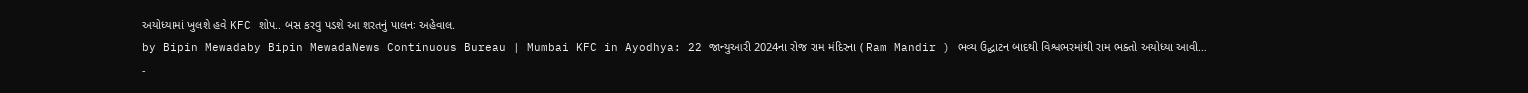અયોધ્યામાં ખુલશે હવે KFC શોપ.. બસ કરવુ પડશે આ શરતનું પાલનઃ અહેવાલ.
by Bipin Mewadaby Bipin MewadaNews Continuous Bureau | Mumbai KFC in Ayodhya: 22 જાન્યુઆરી 2024ના રોજ રામ મંદિરના ( Ram Mandir ) ભવ્ય ઉદ્ઘાટન બાદથી વિશ્વભરમાંથી રામ ભક્તો અયોધ્યા આવી…
-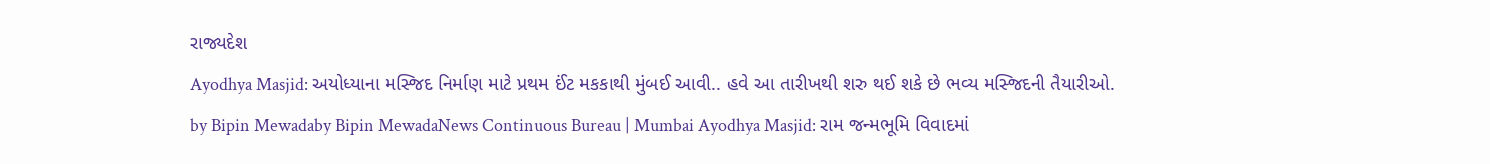રાજ્યદેશ
Ayodhya Masjid: અયોધ્યાના મસ્જિદ નિર્માણ માટે પ્રથમ ઈંટ મકકાથી મુંબઈ આવી.. હવે આ તારીખથી શરુ થઈ શકે છે ભવ્ય મસ્જિદની તૈયારીઓ.
by Bipin Mewadaby Bipin MewadaNews Continuous Bureau | Mumbai Ayodhya Masjid: રામ જન્મભૂમિ વિવાદમાં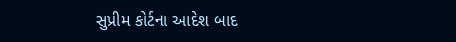સુપ્રીમ કોર્ટના આદેશ બાદ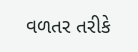વળતર તરીકે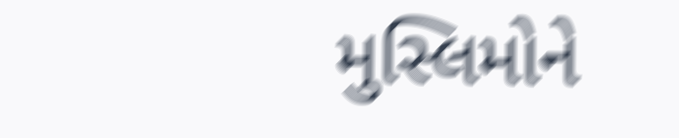મુસ્લિમોને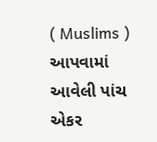( Muslims ) આપવામાં આવેલી પાંચ એકર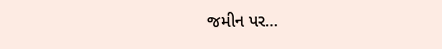જમીન પર…